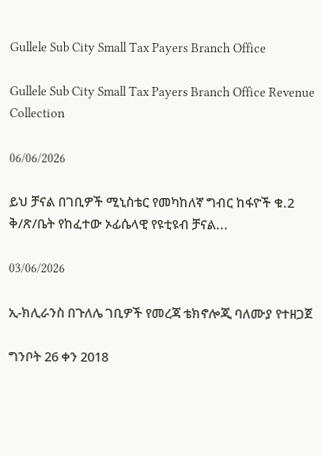Gullele Sub City Small Tax Payers Branch Office

Gullele Sub City Small Tax Payers Branch Office Revenue Collection

06/06/2026

ይህ ቻናል በገቢዎች ሚኒስቴር የመካከለኛ ግብር ከፋዮች ቁ.2 ቅ/ጽ/ቤት የከፈተው ኦፊሴላዊ የዩቲዩብ ቻናል...

03/06/2026

ኢ-ክሊራንስ በጉለሌ ገቢዎች የመረጃ ቴክኖሎጂ ባለሙያ የተዘጋጀ

ግንቦት 26 ቀን 2018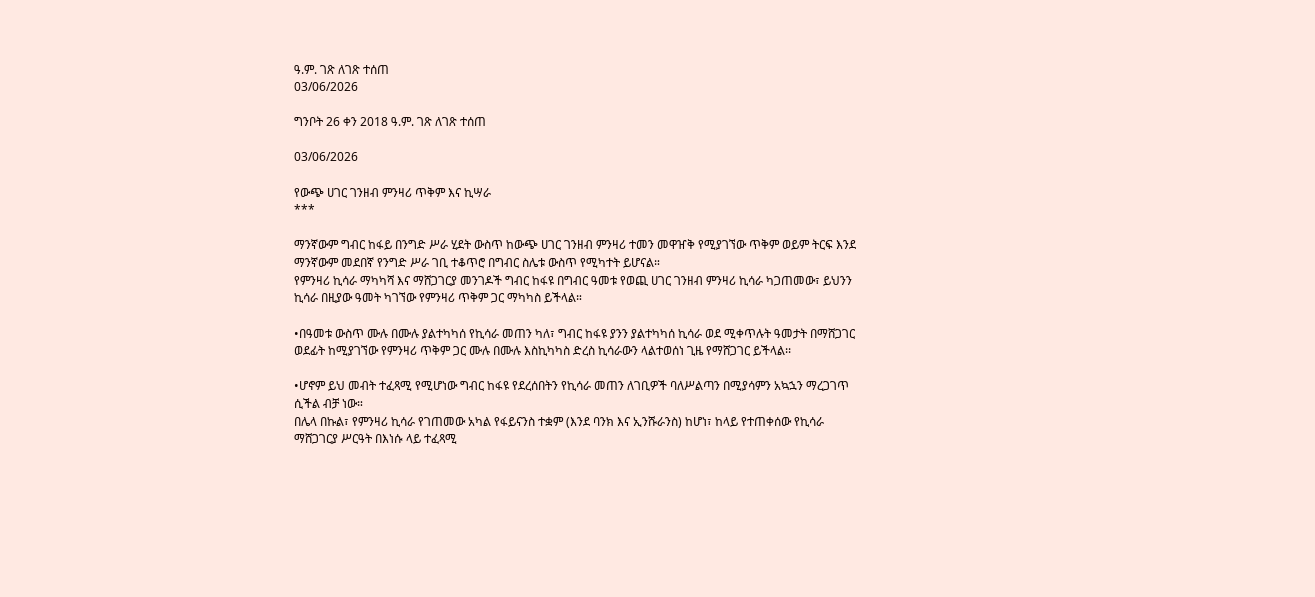ዓ.ም. ገጽ ለገጽ ተሰጠ
03/06/2026

ግንቦት 26 ቀን 2018 ዓ.ም. ገጽ ለገጽ ተሰጠ

03/06/2026

የውጭ ሀገር ገንዘብ ምንዛሪ ጥቅም እና ኪሣራ
***

ማንኛውም ግብር ከፋይ በንግድ ሥራ ሂደት ውስጥ ከውጭ ሀገር ገንዘብ ምንዛሪ ተመን መዋዠቅ የሚያገኘው ጥቅም ወይም ትርፍ እንደ ማንኛውም መደበኛ የንግድ ሥራ ገቢ ተቆጥሮ በግብር ስሌቱ ውስጥ የሚካተት ይሆናል።
የምንዛሪ ኪሳራ ማካካሻ እና ማሸጋገርያ መንገዶች ግብር ከፋዩ በግብር ዓመቱ የወጪ ሀገር ገንዘብ ምንዛሪ ኪሳራ ካጋጠመው፣ ይህንን ኪሳራ በዚያው ዓመት ካገኘው የምንዛሪ ጥቅም ጋር ማካካስ ይችላል።

•በዓመቱ ውስጥ ሙሉ በሙሉ ያልተካካሰ የኪሳራ መጠን ካለ፣ ግብር ከፋዩ ያንን ያልተካካሰ ኪሳራ ወደ ሚቀጥሉት ዓመታት በማሸጋገር ወደፊት ከሚያገኘው የምንዛሪ ጥቅም ጋር ሙሉ በሙሉ እስኪካካስ ድረስ ኪሳራውን ላልተወሰነ ጊዜ የማሸጋገር ይችላል፡፡

•ሆኖም ይህ መብት ተፈጻሚ የሚሆነው ግብር ከፋዩ የደረሰበትን የኪሳራ መጠን ለገቢዎች ባለሥልጣን በሚያሳምን አኳኋን ማረጋገጥ ሲችል ብቻ ነው።
በሌላ በኩል፣ የምንዛሪ ኪሳራ የገጠመው አካል የፋይናንስ ተቋም (እንደ ባንክ እና ኢንሹራንስ) ከሆነ፣ ከላይ የተጠቀሰው የኪሳራ ማሸጋገርያ ሥርዓት በእነሱ ላይ ተፈጻሚ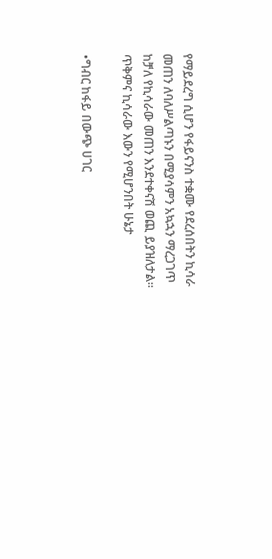የማይደረግ ሲሆን የፋይናንስ ተቋሙ የደረሰበትን ኪሳራ መጠን ለባለሥልጣኑን በሚያሳምን አኳኋን ማረጋገጥ ከቻለ የኪሳራው መጠን እንደተቀናሽ ወጪ ይያዝለታል፡፡
ጥቅምና ኪሳራው እውን የሚሆንበት ሁኔታ

•ግብር ከፋይ በውጭ ሀገር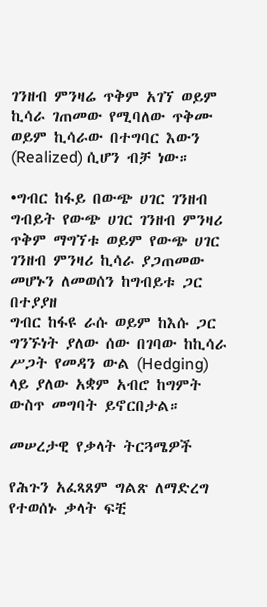ገንዘብ ምንዛሬ ጥቅም አገኘ ወይም ኪሳራ ገጠመው የሚባለው ጥቅሙ ወይም ኪሳራው በተግባር እውን (Realized) ሲሆን ብቻ ነው።

•ግብር ከፋይ በውጭ ሀገር ገንዘብ ግብይት የውጭ ሀገር ገንዘብ ምንዛሪ ጥቅም ማግኘቱ ወይም የውጭ ሀገር ገንዘብ ምንዛሪ ኪሳራ ያጋጠመው መሆኑን ለመወሰን ከግብይቱ ጋር በተያያዘ
ግብር ከፋዩ ራሱ ወይም ከእሱ ጋር ግንኙነት ያለው ሰው በገባው ከኪሳራ ሥጋት የመዳን ውል (Hedging) ላይ ያለው አቋም አብሮ ከግምት ውስጥ መግባት ይኖርበታል።

መሠረታዊ የቃላት ትርጓሜዎች

የሕጉን አፈጻጸም ግልጽ ለማድረግ የተወሰኑ ቃላት ፍቺ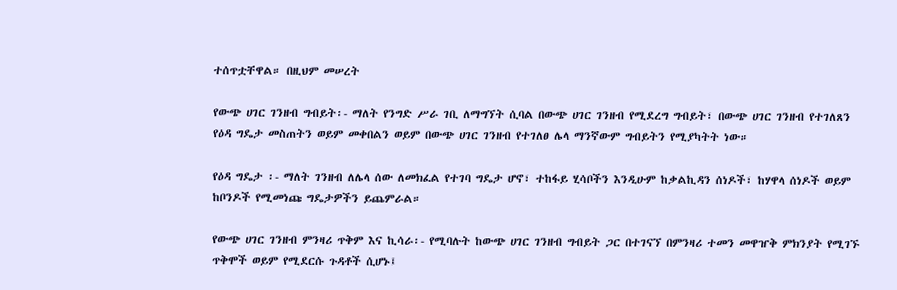ተሰጥቷቸዋል። በዚህም መሠረት

የውጭ ሀገር ገንዘብ ግብይት፡- ማለት የንግድ ሥራ ገቢ ለማግኘት ሲባል በውጭ ሀገር ገንዘብ የሚደረግ ግብይት፣ በውጭ ሀገር ገንዘብ የተገለጸን የዕዳ ግዴታ መስጠትን ወይም መቀበልን ወይም በውጭ ሀገር ገንዘብ የተገለፀ ሌላ ማንኛውም ግብይትን የሚያካትት ነው።

የዕዳ ግዴታ ፡- ማለት ገንዘብ ለሌላ ሰው ለመክፈል የተገባ ግዴታ ሆኖ፣ ተከፋይ ሂሳቦችን እንዲሁም ከቃልኪዳን ሰነዶች፣ ከሃዋላ ሰነዶች ወይም ከቦንዶች የሚመነጩ ግዴታዎችን ይጨምራል።

የውጭ ሀገር ገንዘብ ምንዛሪ ጥቅም እና ኪሳራ፡- የሚባሉት ከውጭ ሀገር ገንዘብ ግብይት ጋር በተገናኘ በምንዛሪ ተመን መዋዠቅ ምክንያት የሚገኙ ጥቅሞች ወይም የሚደርሱ ጉዳቶች ሲሆኑ፤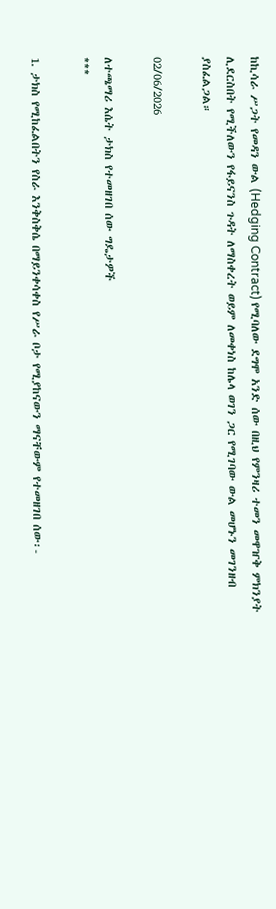ከኪሳራ ሥጋት የመዳን ውል (Hedging Contract) የሚባለው ደግሞ አንድ ሰው በዚህ የምንዛሪ ተመን መዋዠቅ ምክንያት ሊደርስበት የሚችለውን የፋይናንስ ጉዳት ለማስቀረት ወይም ለመቀነስ ከሌላ ወገን ጋር የሚገባው ውል መሆኑን መገንዘብ ያስፈልጋል።

02/06/2026

ለተጫማሪ እሴት ታክስ የተመዘገበ ሰው ግዴታዎች
***

1. ታክስ የሚከፈልበትን የስራ እንቅስቅሴ በማይንቀሳቀስ የሥራ ቦታ የሚያከናውን ማናቸውም የተመዘገበ ሰው፡-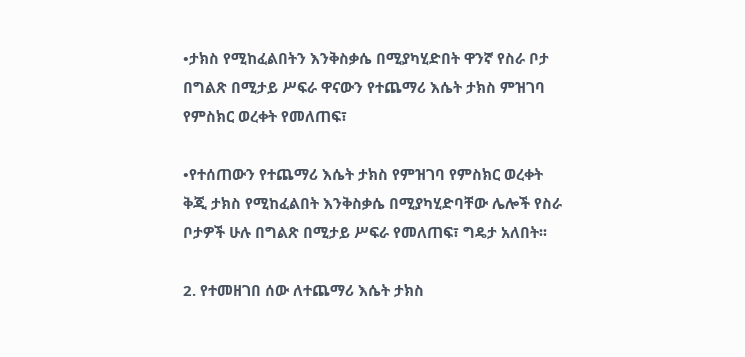•ታክስ የሚከፈልበትን እንቅስቃሴ በሚያካሂድበት ዋንኛ የስራ ቦታ በግልጽ በሚታይ ሥፍራ ዋናውን የተጨማሪ እሴት ታክስ ምዝገባ የምስክር ወረቀት የመለጠፍ፣

•የተሰጠውን የተጨማሪ እሴት ታክስ የምዝገባ የምስክር ወረቀት ቅጂ ታክስ የሚከፈልበት እንቅስቃሴ በሚያካሂድባቸው ሌሎች የስራ ቦታዎች ሁሉ በግልጽ በሚታይ ሥፍራ የመለጠፍ፣ ግዴታ አለበት፡፡

2. የተመዘገበ ሰው ለተጨማሪ እሴት ታክስ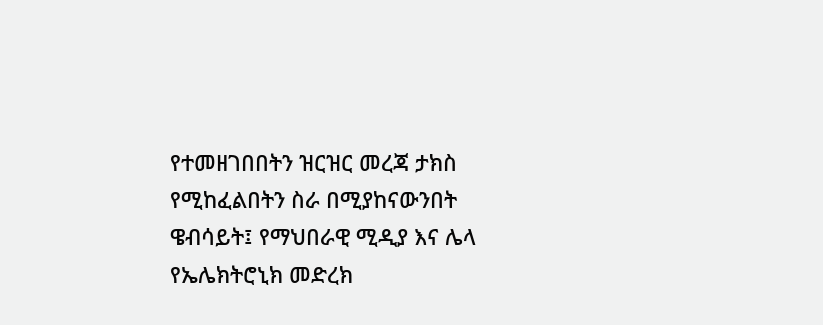የተመዘገበበትን ዝርዝር መረጃ ታክስ የሚከፈልበትን ስራ በሚያከናውንበት ዌብሳይት፤ የማህበራዊ ሚዲያ እና ሌላ የኤሌክትሮኒክ መድረክ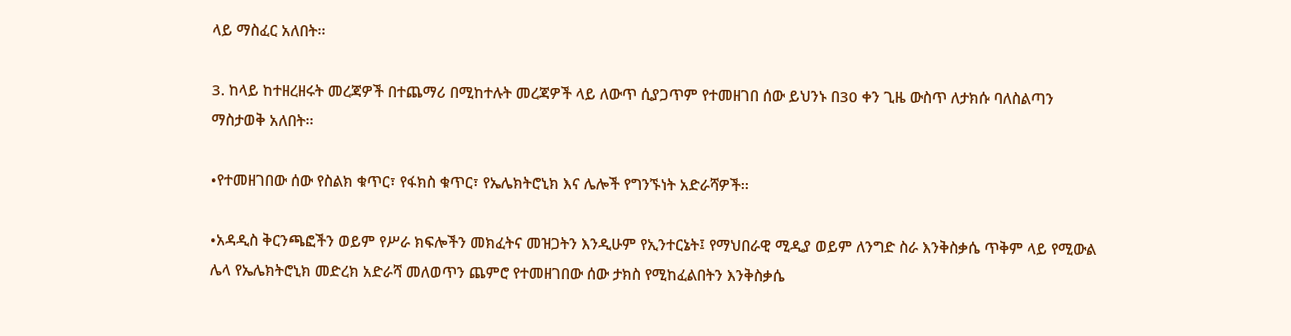ላይ ማስፈር አለበት፡፡

3. ከላይ ከተዘረዘሩት መረጃዎች በተጨማሪ በሚከተሉት መረጃዎች ላይ ለውጥ ሲያጋጥም የተመዘገበ ሰው ይህንኑ በ30 ቀን ጊዜ ውስጥ ለታክሱ ባለስልጣን ማስታወቅ አለበት፡፡

•የተመዘገበው ሰው የስልክ ቁጥር፣ የፋክስ ቁጥር፣ የኤሌክትሮኒክ እና ሌሎች የግንኙነት አድራሻዎች፡፡

•አዳዲስ ቅርንጫፎችን ወይም የሥራ ክፍሎችን መክፈትና መዝጋትን እንዲሁም የኢንተርኔት፤ የማህበራዊ ሚዲያ ወይም ለንግድ ስራ እንቅስቃሴ ጥቅም ላይ የሚውል ሌላ የኤሌክትሮኒክ መድረክ አድራሻ መለወጥን ጨምሮ የተመዘገበው ሰው ታክስ የሚከፈልበትን እንቅስቃሴ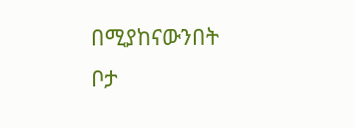በሚያከናውንበት ቦታ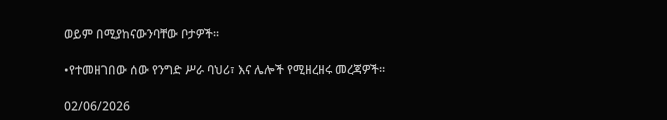ወይም በሚያከናውንባቸው ቦታዎች፡፡

•የተመዘገበው ሰው የንግድ ሥራ ባህሪ፣ እና ሌሎች የሚዘረዘሩ መረጃዎች፡፡

02/06/2026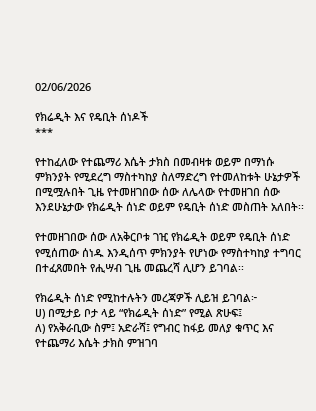02/06/2026

የክሬዲት እና የዴቢት ሰነዶች
***

የተከፈለው የተጨማሪ እሴት ታክስ በመብዛቱ ወይም በማነሱ ምክንያት የሚደረግ ማስተካከያ ስለማድረግ የተመለከቱት ሁኔታዎች በሚሟሉበት ጊዜ የተመዘገበው ሰው ለሌላው የተመዘገበ ሰው እንደሁኔታው የክሬዲት ሰነድ ወይም የዴቢት ሰነድ መስጠት አለበት፡፡

የተመዘገበው ሰው ለአቅርቦቱ ገዢ የክሬዲት ወይም የዴቢት ሰነድ የሚሰጠው ሰነዱ እንዲሰጥ ምክንያት የሆነው የማስተካከያ ተግባር በተፈጸመበት የሒሣብ ጊዜ መጨረሻ ሊሆን ይገባል፡፡

የክሬዲት ሰነድ የሚከተሉትን መረጃዎች ሊይዝ ይገባል፦
ሀ) በሚታይ ቦታ ላይ “የክሬዲት ሰነድ” የሚል ጽሁፍ፤
ለ) የአቅራቢው ስም፤ አድራሻ፤ የግብር ከፋይ መለያ ቁጥር እና የተጨማሪ እሴት ታክስ ምዝገባ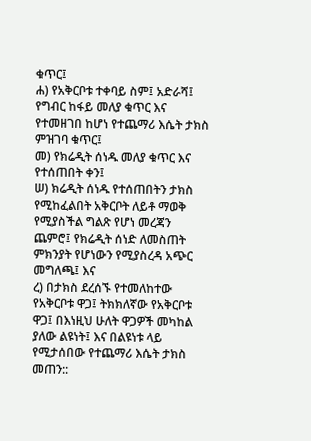ቁጥር፤
ሐ) የአቅርቦቱ ተቀባይ ስም፤ አድራሻ፤ የግብር ከፋይ መለያ ቁጥር እና የተመዘገበ ከሆነ የተጨማሪ እሴት ታክስ ምዝገባ ቁጥር፤
መ) የክሬዲት ሰነዱ መለያ ቁጥር እና የተሰጠበት ቀን፤
ሠ) ክሬዲት ሰነዱ የተሰጠበትን ታክስ የሚከፈልበት አቅርቦት ለይቶ ማወቅ የሚያስችል ግልጽ የሆነ መረጃን ጨምሮ፤ የክሬዲት ሰነድ ለመስጠት ምክንያት የሆነውን የሚያስረዳ አጭር መግለጫ፤ እና
ረ) በታክስ ደረሰኙ የተመለከተው የአቅርቦቱ ዋጋ፤ ትክክለኛው የአቅርቦቱ ዋጋ፤ በእነዚህ ሁለት ዋጋዎች መካከል ያለው ልዩነት፤ እና በልዩነቱ ላይ የሚታሰበው የተጨማሪ እሴት ታክስ መጠን::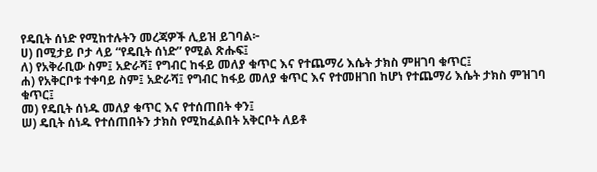የዴቢት ሰነድ የሚከተሉትን መረጃዎች ሊይዝ ይገባል፦
ሀ) በሚታይ ቦታ ላይ “የዴቢት ሰነድ” የሚል ጽሑፍ፤
ለ) የአቅራቢው ስም፤ አድራሻ፤ የግብር ከፋይ መለያ ቁጥር እና የተጨማሪ እሴት ታክስ ምዘገባ ቁጥር፤
ሐ) የአቅርቦቱ ተቀባይ ስም፤ አድራሻ፤ የግብር ከፋይ መለያ ቁጥር እና የተመዘገበ ከሆነ የተጨማሪ እሴት ታክስ ምዝገባ ቁጥር፤
መ) የዴቢት ሰነዱ መለያ ቁጥር እና የተሰጠበት ቀን፤
ሠ) ዴቢት ሰነዱ የተሰጠበትን ታክስ የሚከፈልበት አቅርቦት ለይቶ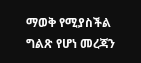ማወቅ የሚያስችል ግልጽ የሆነ መረጃን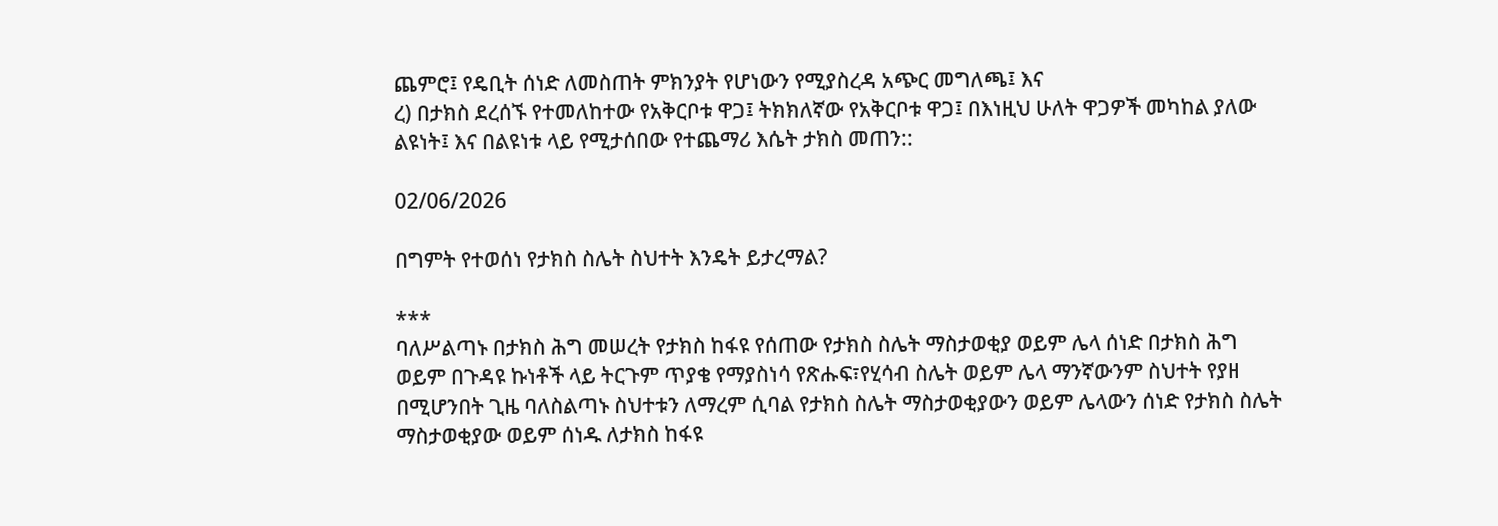ጨምሮ፤ የዴቢት ሰነድ ለመስጠት ምክንያት የሆነውን የሚያስረዳ አጭር መግለጫ፤ እና
ረ) በታክስ ደረሰኙ የተመለከተው የአቅርቦቱ ዋጋ፤ ትክክለኛው የአቅርቦቱ ዋጋ፤ በእነዚህ ሁለት ዋጋዎች መካከል ያለው ልዩነት፤ እና በልዩነቱ ላይ የሚታሰበው የተጨማሪ እሴት ታክስ መጠን::

02/06/2026

በግምት የተወሰነ የታክስ ስሌት ስህተት እንዴት ይታረማል?

***
ባለሥልጣኑ በታክስ ሕግ መሠረት የታክስ ከፋዩ የሰጠው የታክስ ስሌት ማስታወቂያ ወይም ሌላ ሰነድ በታክስ ሕግ ወይም በጉዳዩ ኩነቶች ላይ ትርጉም ጥያቄ የማያስነሳ የጽሑፍ፣የሂሳብ ስሌት ወይም ሌላ ማንኛውንም ስህተት የያዘ በሚሆንበት ጊዜ ባለስልጣኑ ስህተቱን ለማረም ሲባል የታክስ ስሌት ማስታወቂያውን ወይም ሌላውን ሰነድ የታክስ ስሌት ማስታወቂያው ወይም ሰነዱ ለታክስ ከፋዩ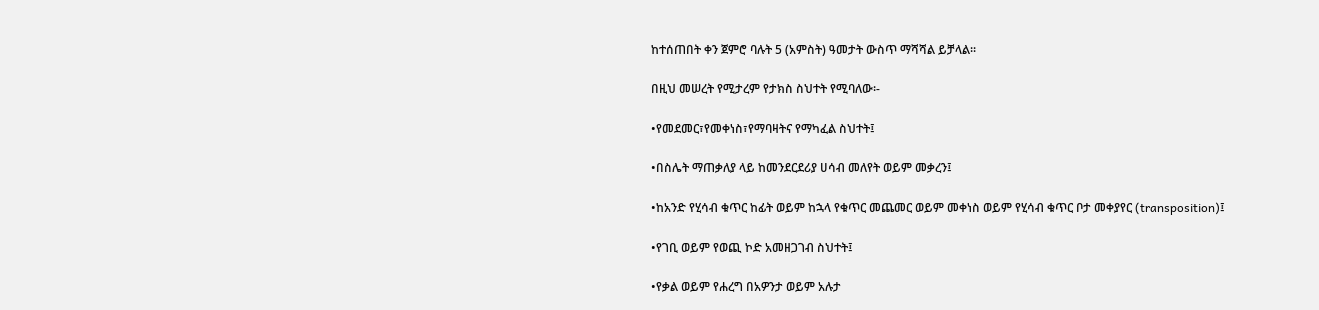ከተሰጠበት ቀን ጀምሮ ባሉት 5 (አምስት) ዓመታት ውስጥ ማሻሻል ይቻላል፡፡

በዚህ መሠረት የሚታረም የታክስ ስህተት የሚባለው፡-

•የመደመር፣የመቀነስ፣የማባዛትና የማካፈል ስህተት፤

•በስሌት ማጠቃለያ ላይ ከመንደርደሪያ ሀሳብ መለየት ወይም መቃረን፤

•ከአንድ የሂሳብ ቁጥር ከፊት ወይም ከኋላ የቁጥር መጨመር ወይም መቀነስ ወይም የሂሳብ ቁጥር ቦታ መቀያየር (transposition)፤

•የገቢ ወይም የወጪ ኮድ አመዘጋገብ ስህተት፤

•የቃል ወይም የሐረግ በአዎንታ ወይም አሉታ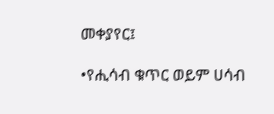መቀያየር፤

•የሒሳብ ቁጥር ወይም ሀሳብ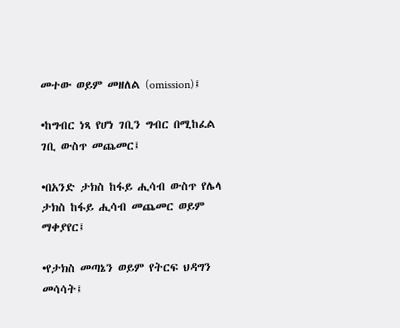መተው ወይም መዘለል (omission)፤

•ከግብር ነጻ የሆነ ገቢን ግብር በሚከፈል ገቢ ውስጥ መጨመር፤

•በአንድ ታክስ ከፋይ ሒሳብ ውስጥ የሌላ ታክስ ከፋይ ሒሳብ መጨመር ወይም ማቀያየር፤

•የታክስ መጣኔን ወይም የትርፍ ህዳግን መሳሳት፤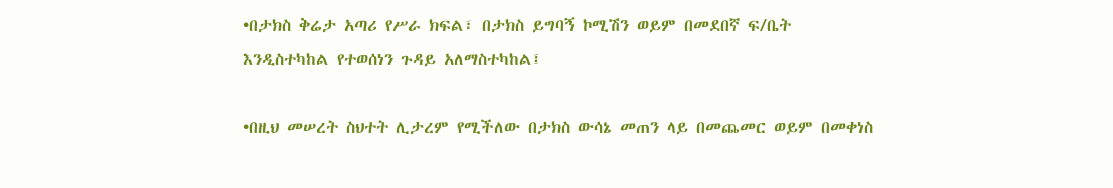•በታክስ ቅሬታ አጣሪ የሥራ ክፍል፣ በታክስ ይግባኝ ኮሚሽን ወይም በመደበኛ ፍ/ቤት እንዲስተካከል የተወሰነን ጉዳይ አለማስተካከል፤

•በዚህ መሠረት ስህተት ሊታረም የሚችለው በታክስ ውሳኔ መጠን ላይ በመጨመር ወይም በመቀነስ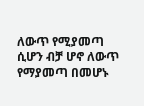ለውጥ የሚያመጣ ሲሆን ብቻ ሆኖ ለውጥ የማያመጣ በመሆኑ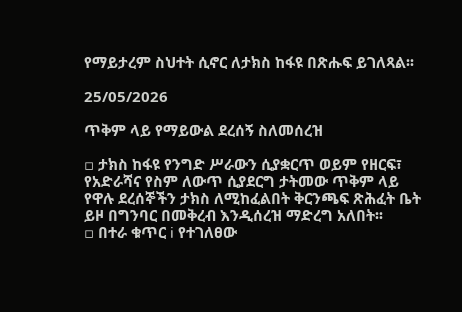የማይታረም ስህተት ሲኖር ለታክስ ከፋዩ በጽሑፍ ይገለጻል፡፡

25/05/2026

ጥቅም ላይ የማይውል ደረሰኝ ስለመሰረዝ

▫ ታክስ ከፋዩ የንግድ ሥራውን ሲያቋርጥ ወይም የዘርፍ፣ የአድራሻና የስም ለውጥ ሲያደርግ ታትመው ጥቅም ላይ የዋሉ ደረሰኞችን ታክስ ለሚከፈልበት ቅርንጫፍ ጽሕፈት ቤት ይዞ በግንባር በመቅረብ እንዲሰረዝ ማድረግ አለበት፡፡
▫ በተራ ቁጥር i የተገለፀው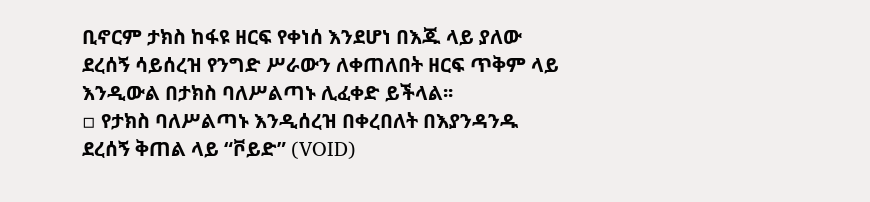ቢኖርም ታክስ ከፋዩ ዘርፍ የቀነሰ እንደሆነ በእጁ ላይ ያለው ደረሰኝ ሳይሰረዝ የንግድ ሥራውን ለቀጠለበት ዘርፍ ጥቅም ላይ እንዲውል በታክስ ባለሥልጣኑ ሊፈቀድ ይችላል፡፡
▫ የታክስ ባለሥልጣኑ እንዲሰረዝ በቀረበለት በእያንዳንዱ ደረሰኝ ቅጠል ላይ “ቮይድ” (VOID)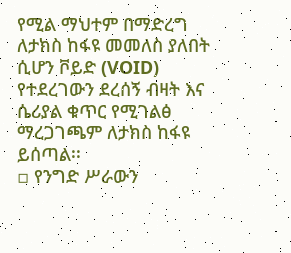የሚል ማህተም በማድረግ ለታክስ ከፋዩ መመለስ ያለበት ሲሆን ቮይድ (VOID) የተደረገውን ደረሰኝ ብዛት እና ሴሪያል ቁጥር የሚገልፅ ማረጋገጫም ለታክስ ከፋዩ ይሰጣል፡፡
▫ የንግድ ሥራውን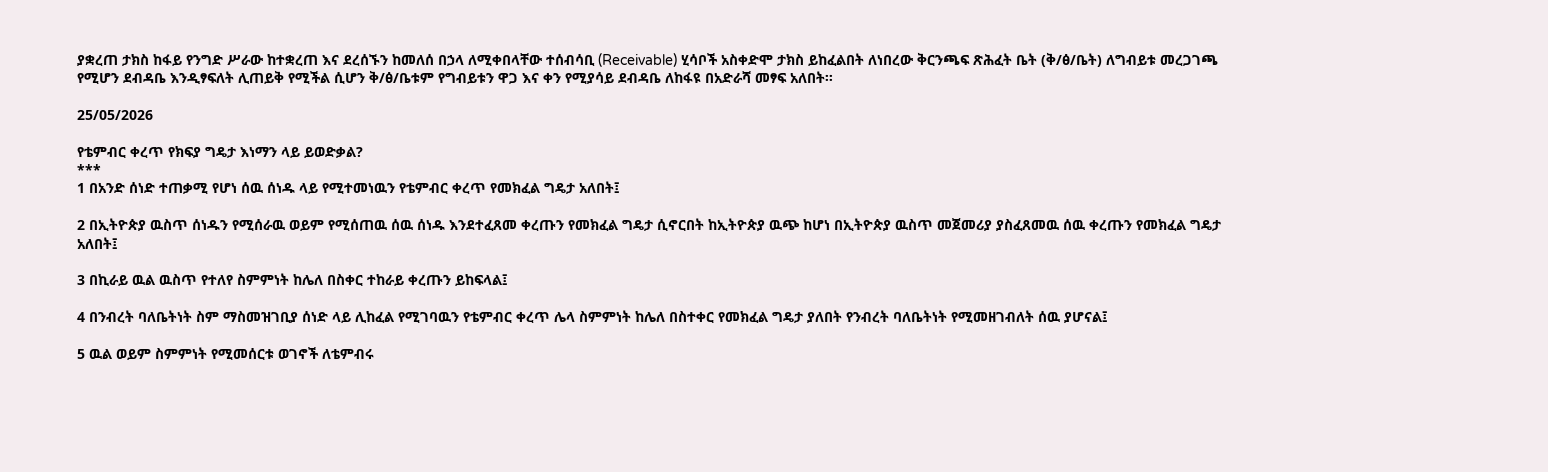ያቋረጠ ታክስ ከፋይ የንግድ ሥራው ከተቋረጠ እና ደረሰኙን ከመለሰ በኃላ ለሚቀበላቸው ተሰብሳቢ (Receivable) ሂሳቦች አስቀድሞ ታክስ ይከፈልበት ለነበረው ቅርንጫፍ ጽሕፈት ቤት (ቅ/ፅ/ቤት) ለግብይቱ መረጋገጫ የሚሆን ደብዳቤ እንዲፃፍለት ሊጠይቅ የሚችል ሲሆን ቅ/ፅ/ቤቱም የግብይቱን ዋጋ እና ቀን የሚያሳይ ደብዳቤ ለከፋዩ በአድራሻ መፃፍ አለበት፡፡

25/05/2026

የቴምብር ቀረጥ የክፍያ ግዴታ እነማን ላይ ይወድቃል?
***
1 በአንድ ሰነድ ተጠቃሚ የሆነ ሰዉ ሰነዱ ላይ የሚተመነዉን የቴምብር ቀረጥ የመክፈል ግዴታ አለበት፤

2 በኢትዮጵያ ዉስጥ ሰነዱን የሚሰራዉ ወይም የሚሰጠዉ ሰዉ ሰነዱ እንደተፈጸመ ቀረጡን የመክፈል ግዴታ ሲኖርበት ከኢትዮጵያ ዉጭ ከሆነ በኢትዮጵያ ዉስጥ መጀመሪያ ያስፈጸመዉ ሰዉ ቀረጡን የመክፈል ግዴታ አለበት፤

3 በኪራይ ዉል ዉስጥ የተለየ ስምምነት ከሌለ በስቀር ተከራይ ቀረጡን ይከፍላል፤

4 በንብረት ባለቤትነት ስም ማስመዝገቢያ ሰነድ ላይ ሊከፈል የሚገባዉን የቴምብር ቀረጥ ሌላ ስምምነት ከሌለ በስተቀር የመክፈል ግዴታ ያለበት የንብረት ባለቤትነት የሚመዘገብለት ሰዉ ያሆናል፤

5 ዉል ወይም ስምምነት የሚመሰርቱ ወገኖች ለቴምብሩ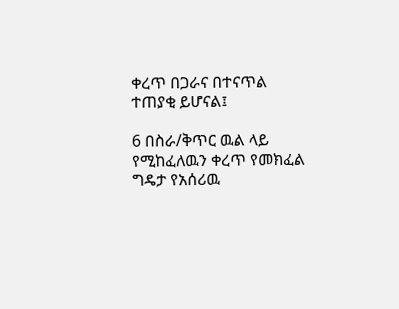ቀረጥ በጋራና በተናጥል ተጠያቂ ይሆናል፤

6 በስራ/ቅጥር ዉል ላይ የሚከፈለዉን ቀረጥ የመክፈል ግዴታ የአሰሪዉ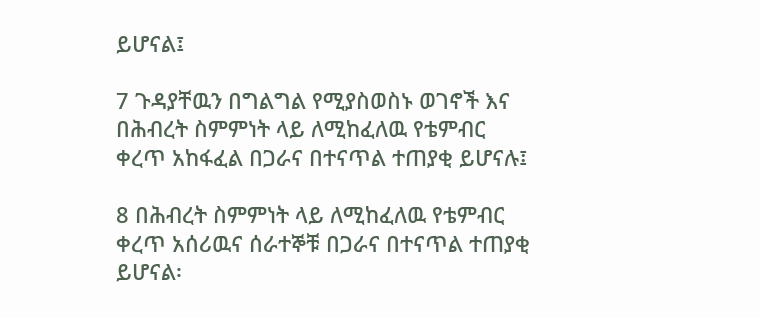ይሆናል፤

7 ጉዳያቸዉን በግልግል የሚያስወስኑ ወገኖች እና በሕብረት ስምምነት ላይ ለሚከፈለዉ የቴምብር ቀረጥ አከፋፈል በጋራና በተናጥል ተጠያቂ ይሆናሉ፤

8 በሕብረት ስምምነት ላይ ለሚከፈለዉ የቴምብር ቀረጥ አሰሪዉና ሰራተኞቹ በጋራና በተናጥል ተጠያቂ ይሆናል፡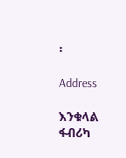፡

Address

እንቁላል ፋብሪካ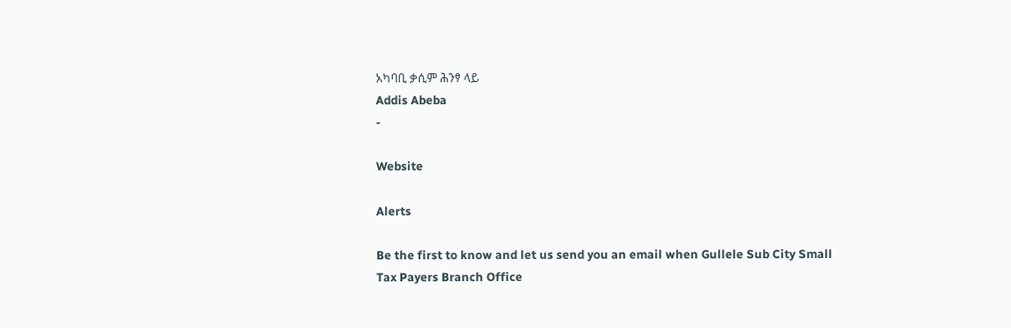አካባቢ ቃሲም ሕንፃ ላይ
Addis Abeba
-

Website

Alerts

Be the first to know and let us send you an email when Gullele Sub City Small Tax Payers Branch Office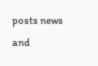posts news and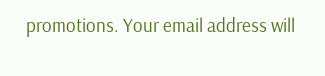promotions. Your email address will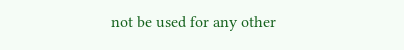not be used for any other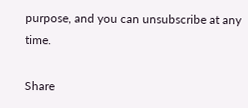purpose, and you can unsubscribe at any time.

Share